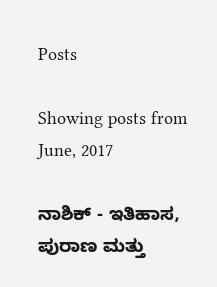Posts

Showing posts from June, 2017

ನಾಶಿಕ್ - ಇತಿಹಾಸ, ಪುರಾಣ ಮತ್ತು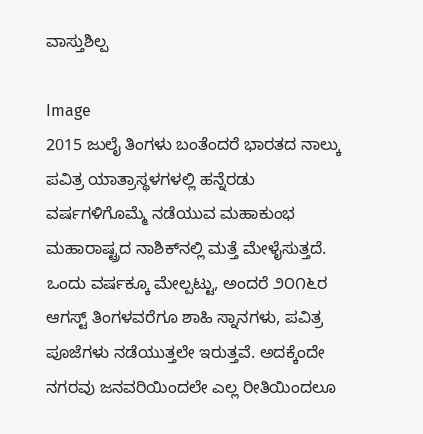ವಾಸ್ತುಶಿಲ್ಪ

Image
2015 ಜುಲೈ ತಿಂಗಳು ಬಂತೆಂದರೆ ಭಾರತದ ನಾಲ್ಕು ಪವಿತ್ರ ಯಾತ್ರಾಸ್ಥಳಗಳಲ್ಲಿ ಹನ್ನೆರಡು ವರ್ಷಗಳಿಗೊಮ್ಮೆ ನಡೆಯುವ ಮಹಾಕುಂಭ ಮಹಾರಾಷ್ಟ್ರದ ನಾಶಿಕ್‍ನಲ್ಲಿ ಮತ್ತೆ ಮೇಳೈಸುತ್ತದೆ. ಒಂದು ವರ್ಷಕ್ಕೂ ಮೇಲ್ಪಟ್ಟು, ಅಂದರೆ ೨೦೧೬ರ ಆಗಸ್ಟ್ ತಿಂಗಳವರೆಗೂ ಶಾಹಿ ಸ್ನಾನಗಳು, ಪವಿತ್ರ ಪೂಜೆಗಳು ನಡೆಯುತ್ತಲೇ ಇರುತ್ತವೆ. ಅದಕ್ಕೆಂದೇ ನಗರವು ಜನವರಿಯಿಂದಲೇ ಎಲ್ಲ ರೀತಿಯಿಂದಲೂ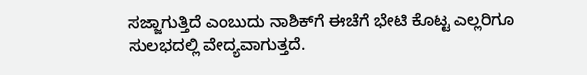ಸಜ್ಜಾಗುತ್ತಿದೆ ಎಂಬುದು ನಾಶಿಕ್‍ಗೆ ಈಚೆಗೆ ಭೇಟಿ ಕೊಟ್ಟ ಎಲ್ಲರಿಗೂ ಸುಲಭದಲ್ಲಿ ವೇದ್ಯವಾಗುತ್ತದೆ.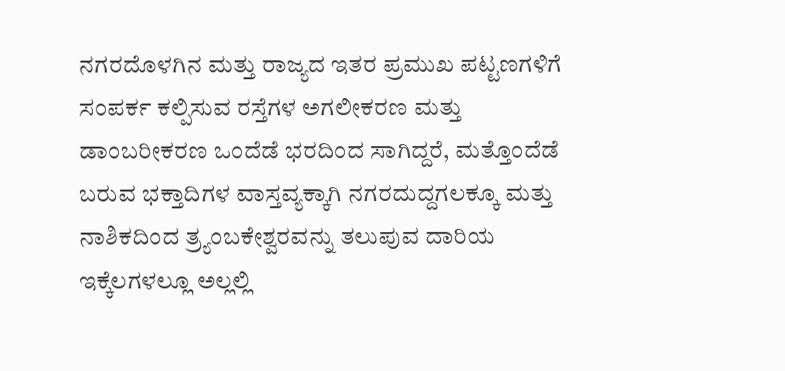ನಗರದೊಳಗಿನ ಮತ್ತು ರಾಜ್ಯದ ಇತರ ಪ್ರಮುಖ ಪಟ್ಟಣಗಳಿಗೆ ಸಂಪರ್ಕ ಕಲ್ಪಿಸುವ ರಸ್ತೆಗಳ ಅಗಲೀಕರಣ ಮತ್ತು ಡಾಂಬರೀಕರಣ ಒಂದೆಡೆ ಭರದಿಂದ ಸಾಗಿದ್ದರೆ, ಮತ್ತೊಂದೆಡೆ ಬರುವ ಭಕ್ತಾದಿಗಳ ವಾಸ್ತವ್ಯಕ್ಕಾಗಿ ನಗರದುದ್ದಗಲಕ್ಕೂ ಮತ್ತು ನಾಶಿಕದಿಂದ ತ್ರ್ಯಂಬಕೇಶ್ವರವನ್ನು ತಲುಪುವ ದಾರಿಯ ಇಕ್ಕೆಲಗಳಲ್ಲೂ ಅಲ್ಲಲ್ಲಿ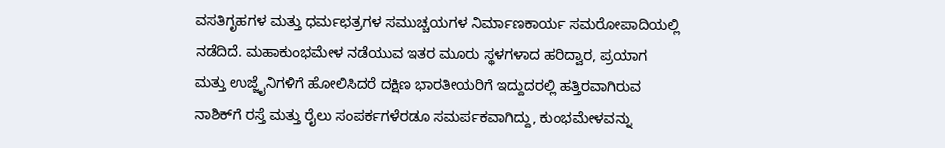ವಸತಿಗೃಹಗಳ ಮತ್ತು ಧರ್ಮಛತ್ರಗಳ ಸಮುಚ್ಚಯಗಳ ನಿರ್ಮಾಣಕಾರ್ಯ ಸಮರೋಪಾದಿಯಲ್ಲಿ ನಡೆದಿದೆ. ಮಹಾಕುಂಭಮೇಳ ನಡೆಯುವ ಇತರ ಮೂರು ಸ್ಥಳಗಳಾದ ಹರಿದ್ವಾರ, ಪ್ರಯಾಗ ಮತ್ತು ಉಜ್ಜೈನಿಗಳಿಗೆ ಹೋಲಿಸಿದರೆ ದಕ್ಷಿಣ ಭಾರತೀಯರಿಗೆ ಇದ್ದುದರಲ್ಲಿ ಹತ್ತಿರವಾಗಿರುವ ನಾಶಿಕ್‍ಗೆ ರಸ್ತೆ ಮತ್ತು ರೈಲು ಸಂಪರ್ಕಗಳೆರಡೂ ಸಮರ್ಪಕವಾಗಿದ್ದು, ಕುಂಭಮೇಳವನ್ನು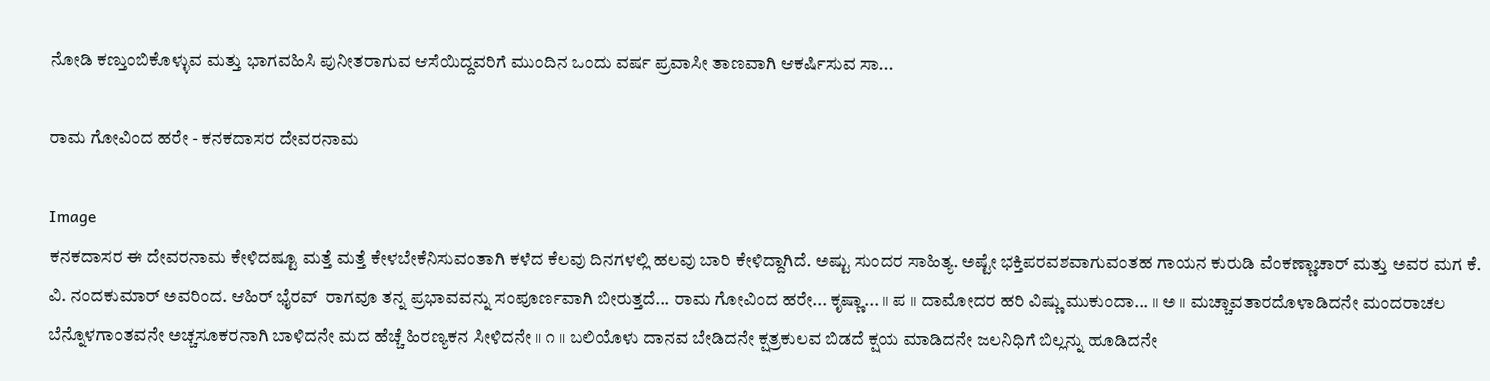ನೋಡಿ ಕಣ್ತುಂಬಿಕೊಳ್ಳುವ ಮತ್ತು ಭಾಗವಹಿಸಿ ಪುನೀತರಾಗುವ ಆಸೆಯಿದ್ದವರಿಗೆ ಮುಂದಿನ ಒಂದು ವರ್ಷ ಪ್ರವಾಸೀ ತಾಣವಾಗಿ ಆಕರ್ಷಿಸುವ ಸಾ...

ರಾಮ ಗೋವಿಂದ ಹರೇ - ಕನಕದಾಸರ ದೇವರನಾಮ

Image
ಕನಕದಾಸರ ಈ ದೇವರನಾಮ ಕೇಳಿದಷ್ಟೂ ಮತ್ತೆ ಮತ್ತೆ ಕೇಳಬೇಕೆನಿಸುವಂತಾಗಿ ಕಳೆದ ಕೆಲವು ದಿನಗಳಲ್ಲಿ ಹಲವು ಬಾರಿ ಕೇಳಿದ್ದಾಗಿದೆ. ಅಷ್ಟು ಸುಂದರ ಸಾಹಿತ್ಯ. ಅಷ್ಟೇ ಭಕ್ತಿಪರವಶವಾಗುವಂತಹ ಗಾಯನ ಕುರುಡಿ ವೆಂಕಣ್ಣಾಚಾರ್ ಮತ್ತು ಅವರ ಮಗ ಕೆ. ವಿ. ನಂದಕುಮಾರ್ ಅವರಿಂದ. ಆಹಿರ್ ಭೈರವ್  ರಾಗವೂ ತನ್ನ ಪ್ರಭಾವವನ್ನು ಸಂಪೂರ್ಣವಾಗಿ ಬೀರುತ್ತದೆ... ರಾಮ ಗೋವಿಂದ ಹರೇ... ಕೃಷ್ಣಾ... ॥ ಪ ॥ ದಾಮೋದರ ಹರಿ ವಿಷ್ಣು ಮುಕುಂದಾ... ॥ ಅ ॥ ಮಚ್ಚಾವತಾರದೊಳಾಡಿದನೇ ಮಂದರಾಚಲ ಬೆನ್ನೊಳಗಾಂತವನೇ ಅಚ್ಚಸೂಕರನಾಗಿ ಬಾಳಿದನೇ ಮದ ಹೆಚ್ಚೆ ಹಿರಣ್ಯಕನ ಸೀಳಿದನೇ ॥ ೧ ॥ ಬಲಿಯೊಳು ದಾನವ ಬೇಡಿದನೇ ಕ್ಷತ್ರಕುಲವ ಬಿಡದೆ ಕ್ಷಯ ಮಾಡಿದನೇ ಜಲನಿಧಿಗೆ ಬಿಲ್ಲನ್ನು ಹೂಡಿದನೇ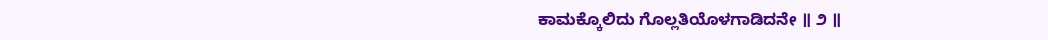ಕಾಮಕ್ಕೊಲಿದು ಗೊಲ್ಲತಿಯೊಳಗಾಡಿದನೇ ॥ ೨ ॥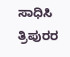ಸಾಧಿಸಿ ತ್ರಿಪುರರ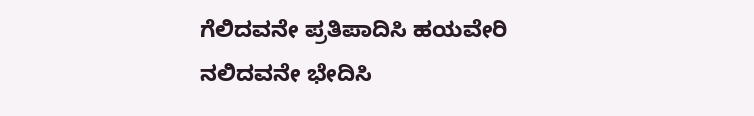ಗೆಲಿದವನೇ ಪ್ರತಿಪಾದಿಸಿ ಹಯವೇರಿ ನಲಿದವನೇ ಭೇದಿಸಿ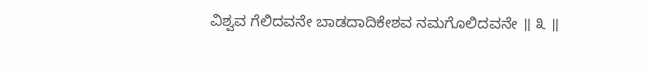ವಿಶ್ವವ ಗೆಲಿದವನೇ ಬಾಡದಾದಿಕೇಶವ ನಮಗೊಲಿದವನೇ ॥ ೩ ॥